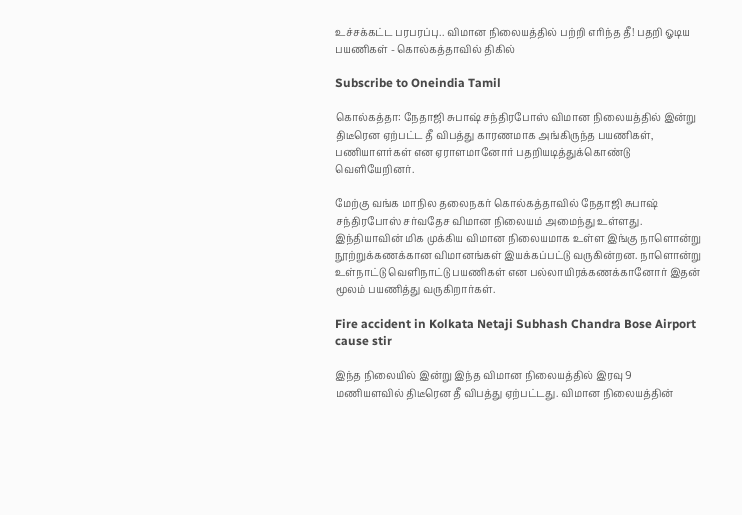உச்சக்கட்ட பரபரப்பு.. விமான நிலையத்தில் பற்றி எரிந்த தீ! பதறி ஓடிய பயணிகள் - கொல்கத்தாவில் திகில்

Subscribe to Oneindia Tamil

கொல்கத்தா: நேதாஜி சுபாஷ் சந்திரபோஸ் விமான நிலையத்தில் இன்று திடீரென ஏற்பட்ட தீ விபத்து காரணமாக அங்கிருந்த பயணிகள், பணியாளர்கள் என ஏராளமானோர் பதறியடித்துக்கொண்டு வெளியேறினர்.

மேற்கு வங்க மாநில தலைநகர் கொல்கத்தாவில் நேதாஜி சுபாஷ் சந்திரபோஸ் சர்வதேச விமான நிலையம் அமைந்து உள்ளது. இந்தியாவின் மிக முக்கிய விமான நிலையமாக உள்ள இங்கு நாளொன்று நூற்றுக்கணக்கான விமானங்கள் இயக்கப்பட்டு வருகின்றன. நாளொன்று உள்நாட்டு வெளிநாட்டு பயணிகள் என பல்லாயிரக்கணக்கானோர் இதன் மூலம் பயணித்து வருகிறார்கள்.

Fire accident in Kolkata Netaji Subhash Chandra Bose Airport cause stir

இந்த நிலையில் இன்று இந்த விமான நிலையத்தில் இரவு 9 மணியளவில் திடீரென தீ விபத்து ஏற்பட்டது. விமான நிலையத்தின்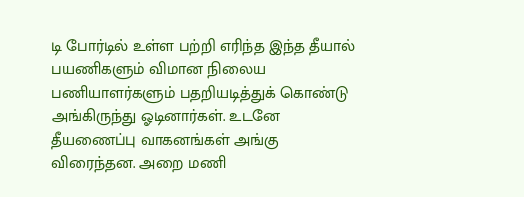டி போர்டில் உள்ள பற்றி எரிந்த இந்த தீயால் பயணிகளும் விமான நிலைய பணியாளர்களும் பதறியடித்துக் கொண்டு அங்கிருந்து ஓடினார்கள். உடனே தீயணைப்பு வாகனங்கள் அங்கு விரைந்தன. அறை மணி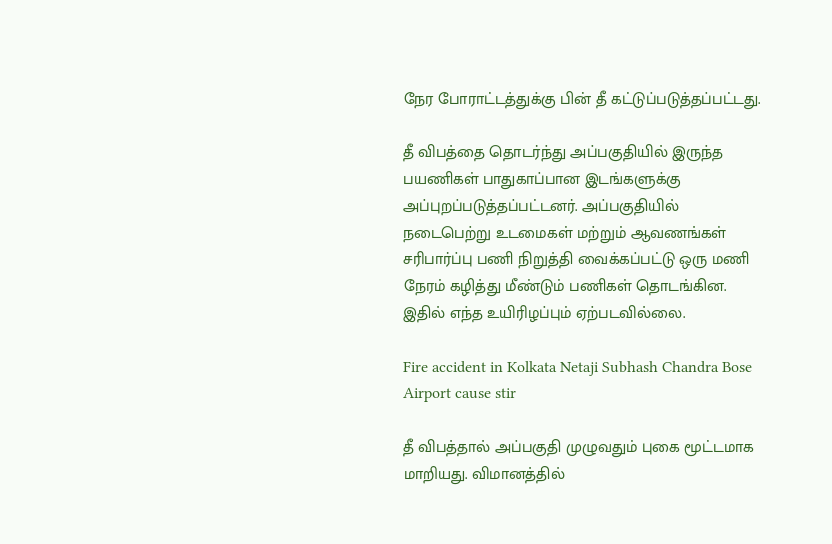நேர போராட்டத்துக்கு பின் தீ கட்டுப்படுத்தப்பட்டது.

தீ விபத்தை தொடர்ந்து அப்பகுதியில் இருந்த பயணிகள் பாதுகாப்பான இடங்களுக்கு அப்புறப்படுத்தப்பட்டனர். அப்பகுதியில் நடைபெற்று உடமைகள் மற்றும் ஆவணங்கள் சரிபார்ப்பு பணி நிறுத்தி வைக்கப்பட்டு ஒரு மணி நேரம் கழித்து மீண்டும் பணிகள் தொடங்கின. இதில் எந்த உயிரிழப்பும் ஏற்படவில்லை.

Fire accident in Kolkata Netaji Subhash Chandra Bose Airport cause stir

தீ விபத்தால் அப்பகுதி முழுவதும் புகை மூட்டமாக மாறியது. விமானத்தில்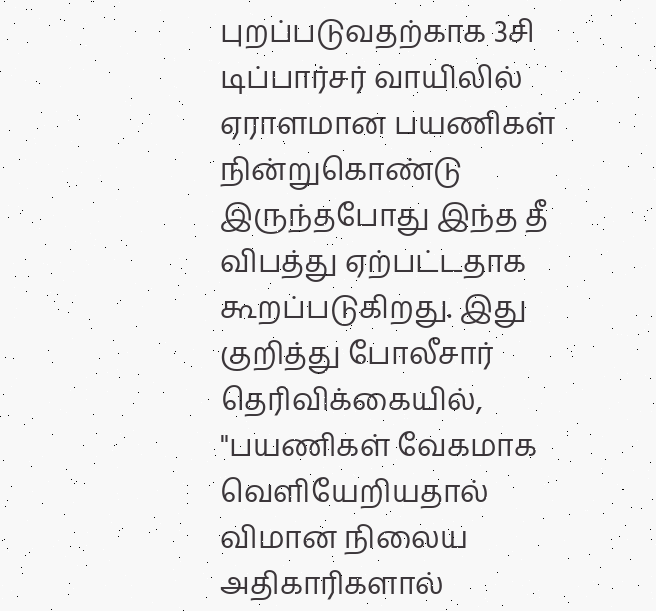புறப்படுவதற்காக 3சி டிப்பார்சர் வாயிலில் ஏராளமான பயணிகள் நின்றுகொண்டு இருந்தபோது இந்த தீ விபத்து ஏற்பட்டதாக கூறப்படுகிறது. இது குறித்து போலீசார் தெரிவிக்கையில், "பயணிகள் வேகமாக வெளியேறியதால் விமான நிலைய அதிகாரிகளால்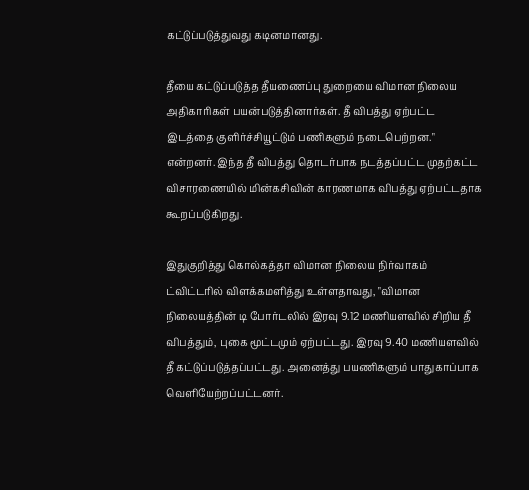கட்டுப்படுத்துவது கடினமானது.

தீயை கட்டுப்படுத்த தீயணைப்பு துறையை விமான நிலைய அதிகாரிகள் பயன்படுத்தினார்கள். தீ விபத்து ஏற்பட்ட இடத்தை குளிர்ச்சியூட்டும் பணிகளும் நடைபெற்றன." என்றனர். இந்த தீ விபத்து தொடர்பாக நடத்தப்பட்ட முதற்கட்ட விசாரணையில் மின்கசிவின் காரணமாக விபத்து ஏற்பட்டதாக கூறப்படுகிறது.

இதுகுறித்து கொல்கத்தா விமான நிலைய நிர்வாகம் ட்விட்டரில் விளக்கமளித்து உள்ளதாவது, "விமான நிலையத்தின் டி போர்டலில் இரவு 9.12 மணியளவில் சிறிய தீ விபத்தும், புகை மூட்டமும் ஏற்பட்டது. இரவு 9.40 மணியளவில் தீ கட்டுப்படுத்தப்பட்டது. அனைத்து பயணிகளும் பாதுகாப்பாக வெளியேற்றப்பட்டனர்.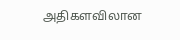அதிகளவிலான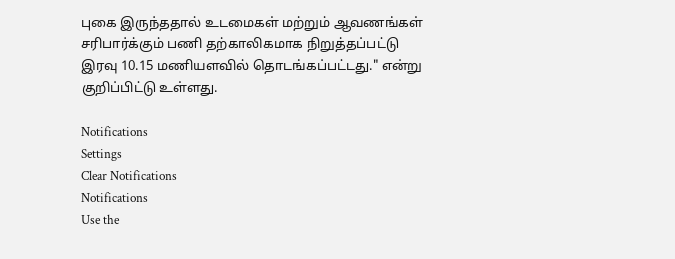புகை இருந்ததால் உடமைகள் மற்றும் ஆவணங்கள் சரிபார்க்கும் பணி தற்காலிகமாக நிறுத்தப்பட்டு இரவு 10.15 மணியளவில் தொடங்கப்பட்டது." என்று குறிப்பிட்டு உள்ளது.

Notifications
Settings
Clear Notifications
Notifications
Use the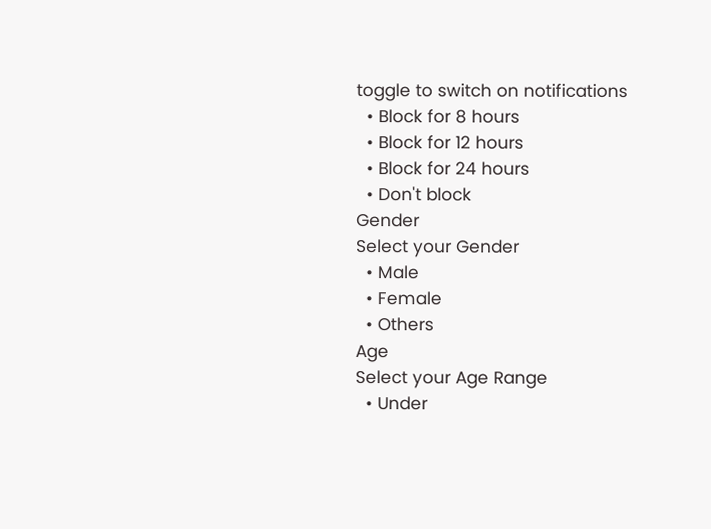toggle to switch on notifications
  • Block for 8 hours
  • Block for 12 hours
  • Block for 24 hours
  • Don't block
Gender
Select your Gender
  • Male
  • Female
  • Others
Age
Select your Age Range
  • Under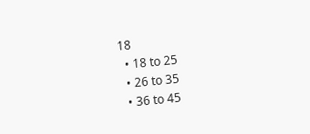18
  • 18 to 25
  • 26 to 35
  • 36 to 45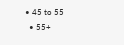• 45 to 55
  • 55+